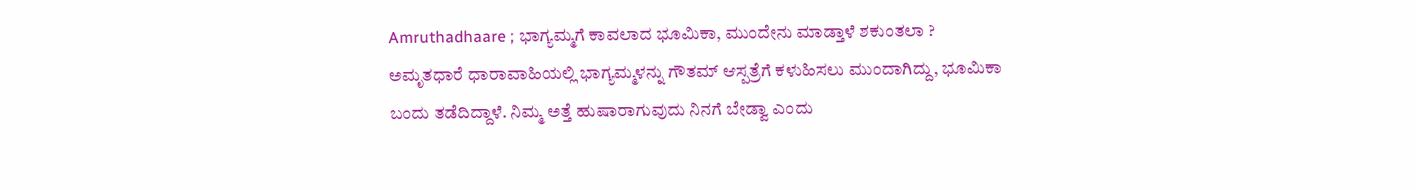Amruthadhaare ; ಭಾಗ್ಯಮ್ಮಗೆ ಕಾವಲಾದ ಭೂಮಿಕಾ, ಮುಂದೇನು ಮಾಡ್ತಾಳೆ ಶಕುಂತಲಾ ?
ಅಮೃತಧಾರೆ ಧಾರಾವಾಹಿಯಲ್ಲಿ ಭಾಗ್ಯಮ್ಮಳನ್ನು ಗೌತಮ್ ಆಸ್ಪತ್ರೆಗೆ ಕಳುಹಿಸಲು ಮುಂದಾಗಿದ್ದು, ಭೂಮಿಕಾ ಬಂದು ತಡೆದಿದ್ದಾಳೆ. ನಿಮ್ಮ ಅತ್ತೆ ಹುಷಾರಾಗುವುದು ನಿನಗೆ ಬೇಡ್ವಾ ಎಂದು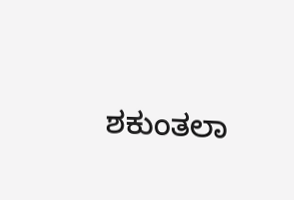ಶಕುಂತಲಾ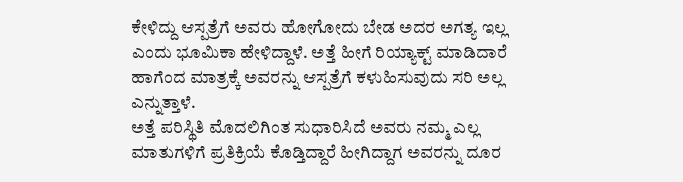ಕೇಳಿದ್ದು ಆಸ್ಪತ್ರೆಗೆ ಅವರು ಹೋಗೋದು ಬೇಡ ಅದರ ಅಗತ್ಯ ಇಲ್ಲ ಎಂದು ಭೂಮಿಕಾ ಹೇಳಿದ್ದಾಳೆ. ಅತ್ತೆ ಹೀಗೆ ರಿಯ್ಯಾಕ್ಟ್ ಮಾಡಿದಾರೆ ಹಾಗೆಂದ ಮಾತ್ರಕ್ಕೆ ಅವರನ್ನು ಆಸ್ಪತ್ರೆಗೆ ಕಳುಹಿಸುವುದು ಸರಿ ಅಲ್ಲ ಎನ್ನುತ್ತಾಳೆ.
ಅತ್ತೆ ಪರಿಸ್ಥಿತಿ ಮೊದಲಿಗಿಂತ ಸುಧಾರಿಸಿದೆ ಅವರು ನಮ್ಮ ಎಲ್ಲ ಮಾತುಗಳಿಗೆ ಪ್ರತಿಕ್ರಿಯೆ ಕೊಡ್ತಿದ್ದಾರೆ ಹೀಗಿದ್ದಾಗ ಅವರನ್ನು ದೂರ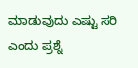ಮಾಡುವುದು ಎಷ್ಟು ಸರಿ ಎಂದು ಪ್ರಶ್ನೆ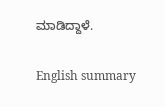ಮಾಡಿದ್ದಾಳೆ.

English summary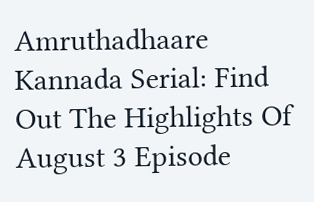Amruthadhaare Kannada Serial: Find Out The Highlights Of August 3 Episode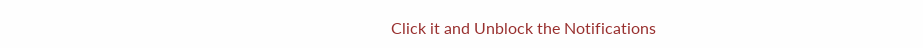Click it and Unblock the Notifications